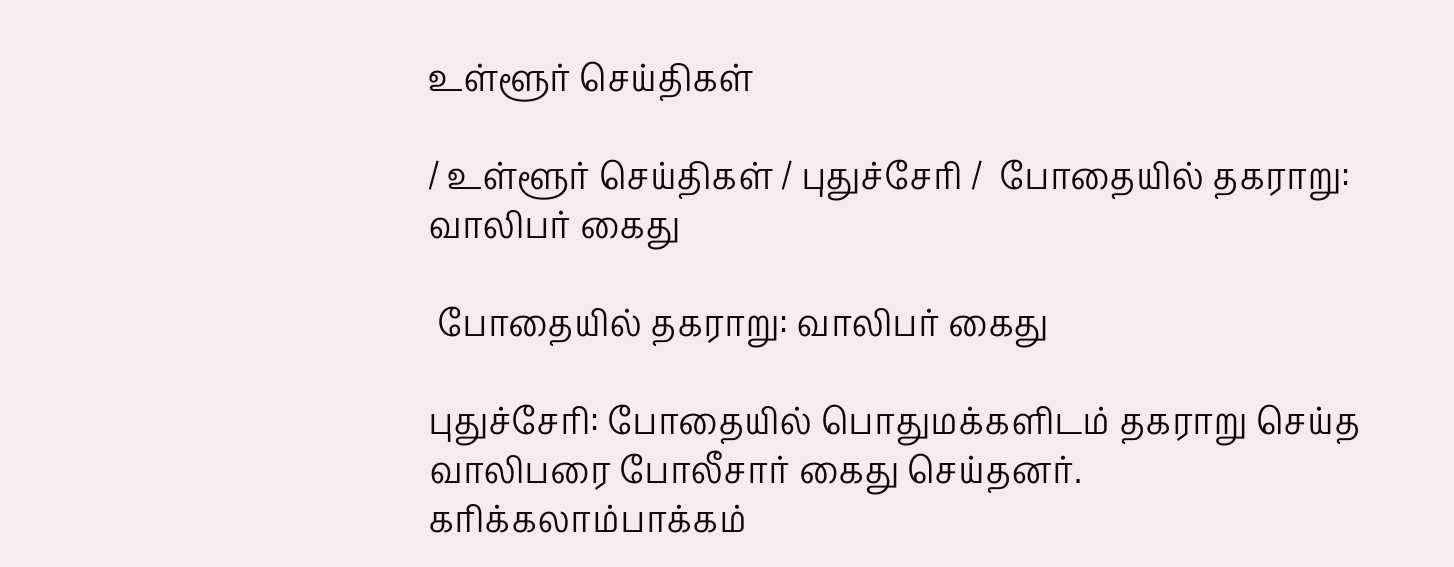உள்ளூர் செய்திகள்

/ உள்ளூர் செய்திகள் / புதுச்சேரி /  போதையில் தகராறு: வாலிபர் கைது

 போதையில் தகராறு: வாலிபர் கைது

புதுச்சேரி: போதையில் பொதுமக்களிடம் தகராறு செய்த வாலிபரை போலீசார் கைது செய்தனர். கரிக்கலாம்பாக்கம்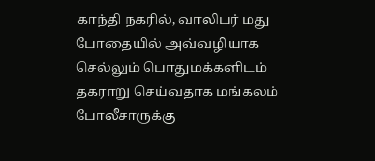காந்தி நகரில், வாலிபர் மது போதையில் அவ்வழியாக செல்லும் பொதுமக்களிடம் தகராறு செய்வதாக மங்கலம் போலீசாருக்கு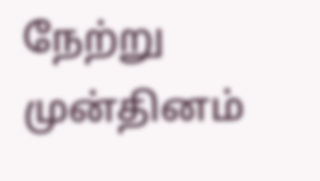நேற்று முன்தினம்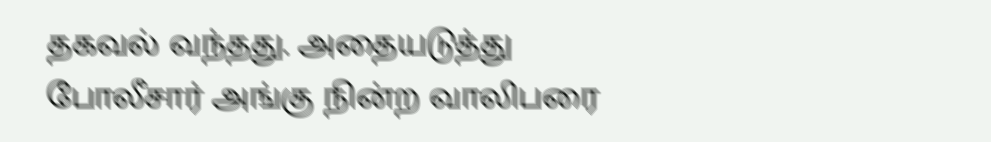தகவல் வந்தது. அதையடுத்து போலீசார் அங்கு நின்ற வாலிபரை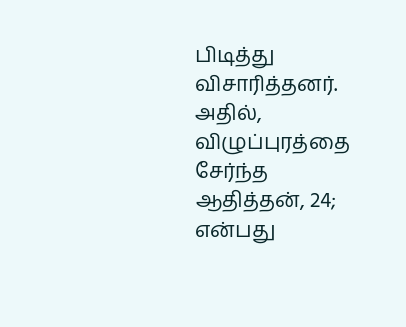பிடித்து விசாரித்தனர். அதில், விழுப்புரத்தை சேர்ந்த ஆதித்தன், 24; என்பது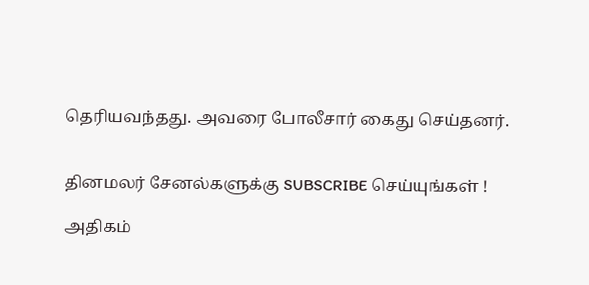தெரியவந்தது. அவரை போலீசார் கைது செய்தனர்.


தினமலர் சேனல்களுக்கு SUBSCRIBE செய்யுங்கள் !

அதிகம்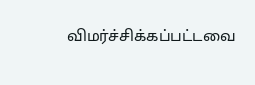விமர்ச்சிக்கப்பட்டவை